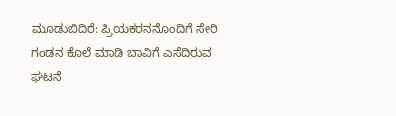ಮೂಡುಬಿದಿರೆ: ಪ್ರಿಯಕರನನೊಂದಿಗೆ ಸೇರಿ ಗಂಡನ ಕೊಲೆ ಮಾಡಿ ಬಾವಿಗೆ ಎಸೆದಿರುವ ಘಟನೆ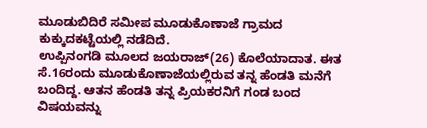ಮೂಡುಬಿದಿರೆ ಸಮೀಪ ಮೂಡುಕೊಣಾಜೆ ಗ್ರಾಮದ ಕುಕ್ಕುದಕಟ್ಟೆಯಲ್ಲಿ ನಡೆದಿದೆ.
ಉಪ್ಪಿನಂಗಡಿ ಮೂಲದ ಜಯರಾಜ್(26) ಕೊಲೆಯಾದಾತ. ಈತ ಸೆ.16ರಂದು ಮೂಡುಕೊಣಾಜೆಯಲ್ಲಿರುವ ತನ್ನ ಹೆಂಡತಿ ಮನೆಗೆ ಬಂದಿದ್ದ. ಆತನ ಹೆಂಡತಿ ತನ್ನ ಪ್ರಿಯಕರನಿಗೆ ಗಂಡ ಬಂದ ವಿಷಯವನ್ನು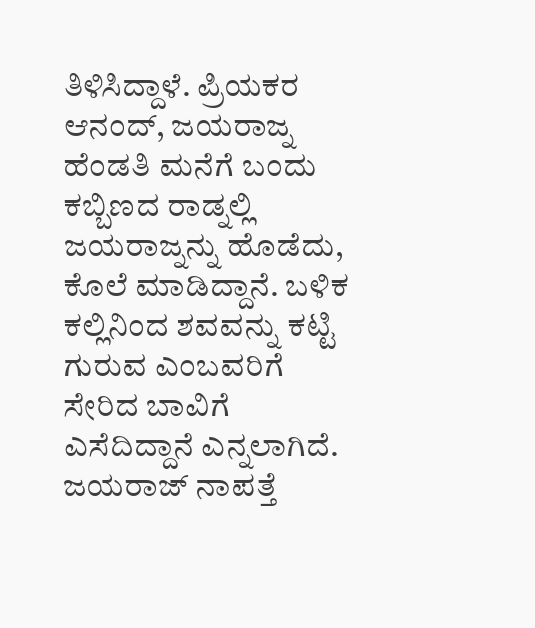ತಿಳಿಸಿದ್ದಾಳೆ. ಪ್ರಿಯಕರ ಆನಂದ್, ಜಯರಾಜ್ನ ಹೆಂಡತಿ ಮನೆಗೆ ಬಂದು ಕಬ್ಬಿಣದ ರಾಡ್ನಲ್ಲಿ ಜಯರಾಜ್ನನ್ನು ಹೊಡೆದು, ಕೊಲೆ ಮಾಡಿದ್ದಾನೆ. ಬಳಿಕ ಕಲ್ಲಿನಿಂದ ಶವವನ್ನು ಕಟ್ಟಿ ಗುರುವ ಎಂಬವರಿಗೆ ಸೇರಿದ ಬಾವಿಗೆ ಎಸೆದಿದ್ದಾನೆ ಎನ್ನಲಾಗಿದೆ.
ಜಯರಾಜ್ ನಾಪತ್ತೆ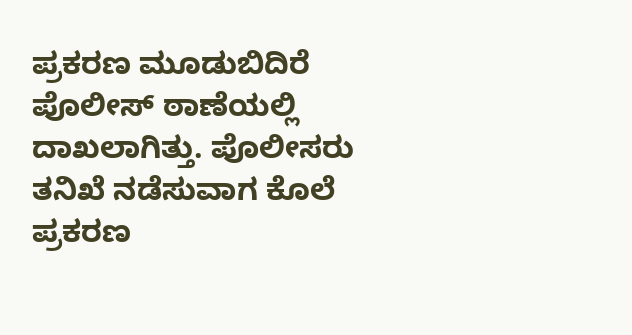ಪ್ರಕರಣ ಮೂಡುಬಿದಿರೆ ಪೊಲೀಸ್ ಠಾಣೆಯಲ್ಲಿ ದಾಖಲಾಗಿತ್ತು. ಪೊಲೀಸರು ತನಿಖೆ ನಡೆಸುವಾಗ ಕೊಲೆ ಪ್ರಕರಣ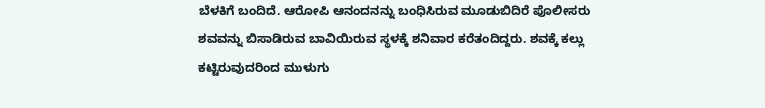ಬೆಳಕಿಗೆ ಬಂದಿದೆ. ಆರೋಪಿ ಆನಂದನನ್ನು ಬಂಧಿಸಿರುವ ಮೂಡುಬಿದಿರೆ ಪೊಲೀಸರು ಶವವನ್ನು ಬಿಸಾಡಿರುವ ಬಾವಿಯಿರುವ ಸ್ಥಳಕ್ಕೆ ಶನಿವಾರ ಕರೆತಂದಿದ್ದರು. ಶವಕ್ಕೆ ಕಲ್ಲು ಕಟ್ಟಿರುವುದರಿಂದ ಮುಳುಗು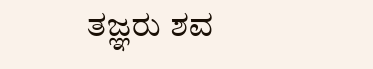ತಜ್ಞರು ಶವ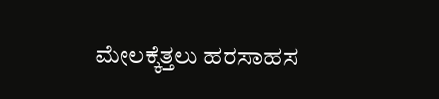ಮೇಲಕ್ಕೆತ್ತಲು ಹರಸಾಹಸ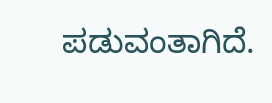ಪಡುವಂತಾಗಿದೆ.